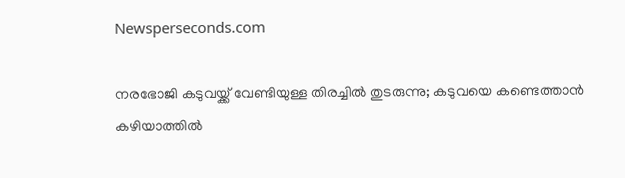Newsperseconds.com

നരഭോജി കടുവയ്ക്ക് വേണ്ടിയുള്ള തിരച്ചില്‍ തുടരുന്നു; കടുവയെ കണ്ടെത്താന്‍ കഴിയാത്തില്‍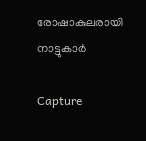രോഷാകുലരായി നാട്ടുകാര്‍

Capture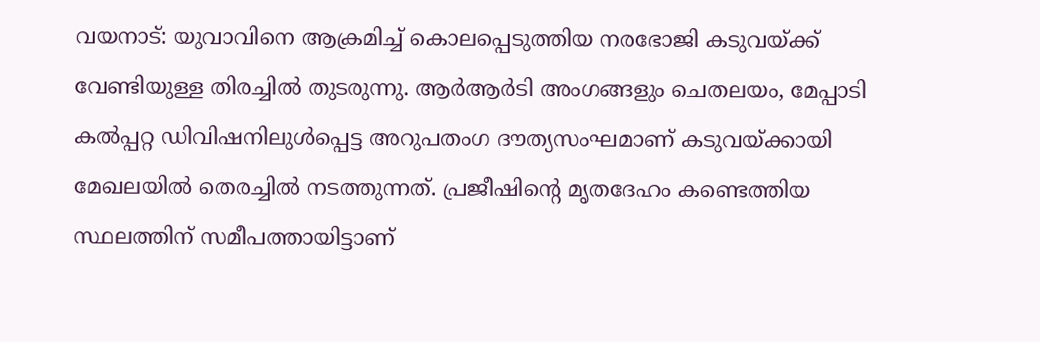വയനാട്: യുവാവിനെ ആക്രമിച്ച് കൊലപ്പെടുത്തിയ നരഭോജി കടുവയ്ക്ക് വേണ്ടിയുള്ള തിരച്ചില്‍ തുടരുന്നു. ആര്‍ആര്‍ടി അംഗങ്ങളും ചെതലയം, മേപ്പാടി കല്‍പ്പറ്റ ഡിവിഷനിലുള്‍പ്പെട്ട അറുപതംഗ ദൗത്യസംഘമാണ് കടുവയ്ക്കായി മേഖലയില്‍ തെരച്ചില്‍ നടത്തുന്നത്. പ്രജീഷിന്റെ മൃതദേഹം കണ്ടെത്തിയ സ്ഥലത്തിന് സമീപത്തായിട്ടാണ്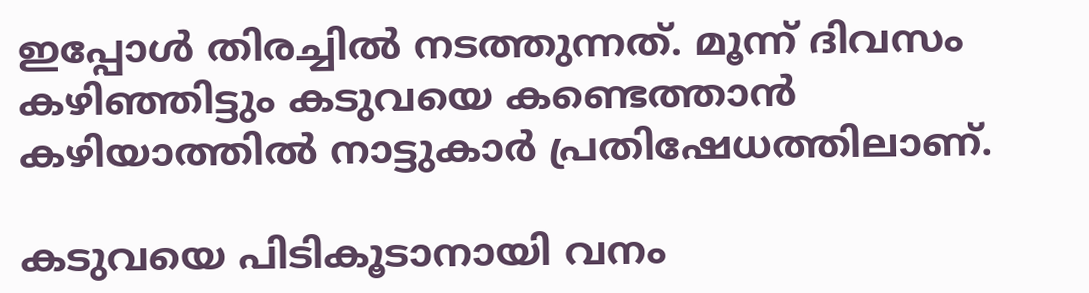ഇപ്പോള്‍ തിരച്ചില്‍ നടത്തുന്നത്. മൂന്ന് ദിവസം കഴിഞ്ഞിട്ടും കടുവയെ കണ്ടെത്താന്‍ കഴിയാത്തില്‍ നാട്ടുകാര്‍ പ്രതിഷേധത്തിലാണ്.

കടുവയെ പിടികൂടാനായി വനം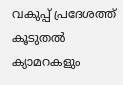വകുപ്പ് പ്രദേശത്ത് കൂടുതല്‍ ക്യാമറകളും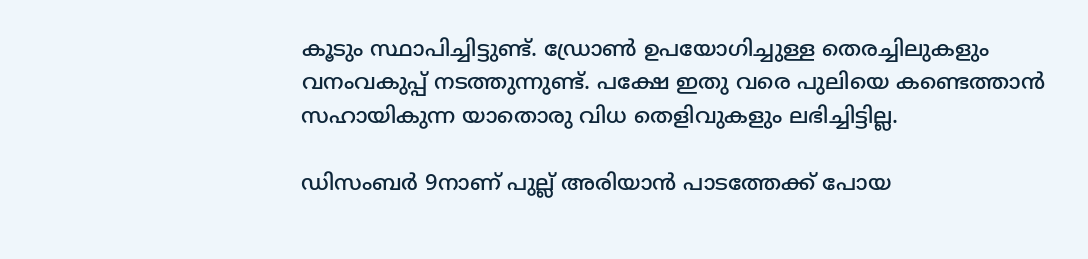കൂടും സ്ഥാപിച്ചിട്ടുണ്ട്. ഡ്രോണ്‍ ഉപയോഗിച്ചുള്ള തെരച്ചിലുകളും വനംവകുപ്പ് നടത്തുന്നുണ്ട്. പക്ഷേ ഇതു വരെ പുലിയെ കണ്ടെത്താന്‍ സഹായികുന്ന യാതൊരു വിധ തെളിവുകളും ലഭിച്ചിട്ടില്ല.

ഡിസംബര്‍ 9നാണ് പുല്ല് അരിയാന്‍ പാടത്തേക്ക് പോയ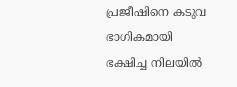പ്രജീഷിനെ കടുവ ഭാഗികമായി ഭക്ഷിച്ച നിലയില്‍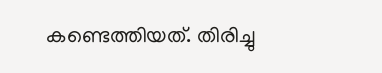കണ്ടെത്തിയത്. തിരിച്ചു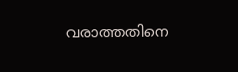വരാത്തതിനെ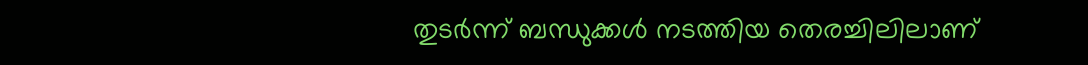തുടര്‍ന്ന് ബന്ധുക്കള്‍ നടത്തിയ തെരച്ചിലിലാണ്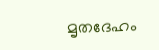മൃതദേഹം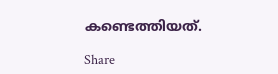കണ്ടെത്തിയത്.

Share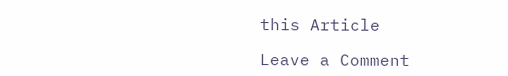this Article

Leave a Comment